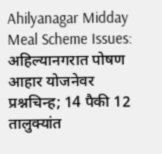Ahilyanagar Midday Meal Scheme Issues: अहिल्यानगरात पोषण आहार योजनेवर प्रश्नचिन्ह; 14 पैकी 12 तालुक्यांत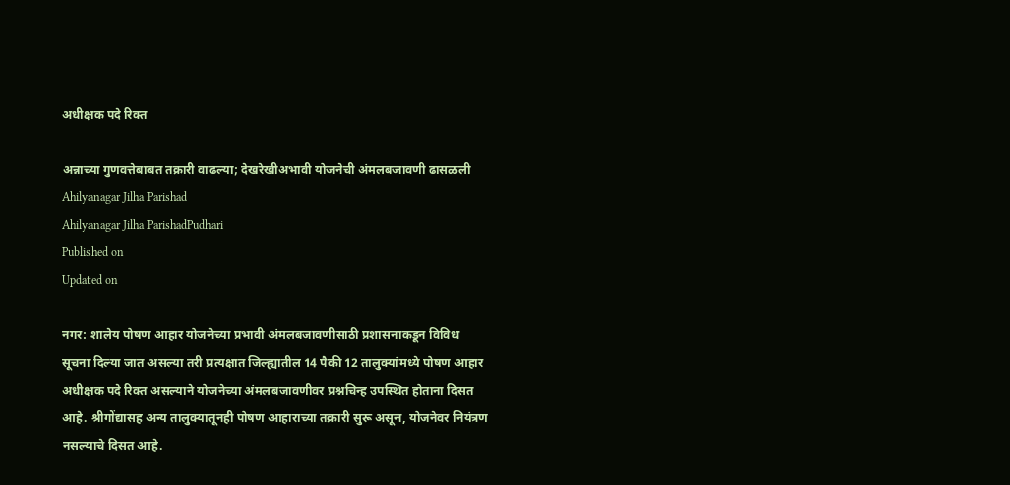अधीक्षक पदे रिक्त

अन्नाच्या गुणवत्तेबाबत तक्रारी वाढल्या; देखरेखीअभावी योजनेची अंमलबजावणी ढासळली
Ahilyanagar Jilha Parishad
Ahilyanagar Jilha ParishadPudhari
Published on
Updated on

नगर: शालेय पोषण आहार योजनेच्या प्रभावी अंमलबजावणीसाठी प्रशासनाकडून विविध सूचना दिल्या जात असल्या तरी प्रत्यक्षात जिल्ह्यातील 14 पैकी 12 तालुक्यांमध्ये पोषण आहार अधीक्षक पदे रिक्त असल्याने योजनेच्या अंमलबजावणीवर प्रश्नचिन्ह उपस्थित होताना दिसत आहे. श्रीगोंद्यासह अन्य तालुक्यातूनही पोषण आहाराच्या तक्रारी सुरू असून, योजनेवर नियंत्रण नसल्याचे दिसत आहे.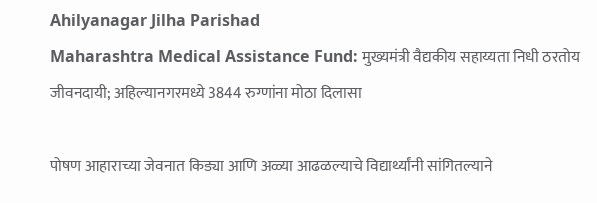Ahilyanagar Jilha Parishad
Maharashtra Medical Assistance Fund: मुख्यमंत्री वैद्यकीय सहाय्यता निधी ठरतोय जीवनदायी; अहिल्यानगरमध्ये 3844 रुग्णांना मोठा दिलासा

पोषण आहाराच्या जेवनात किड्या आणि अळ्या आढळल्याचे विद्यार्थ्यांनी सांगितल्याने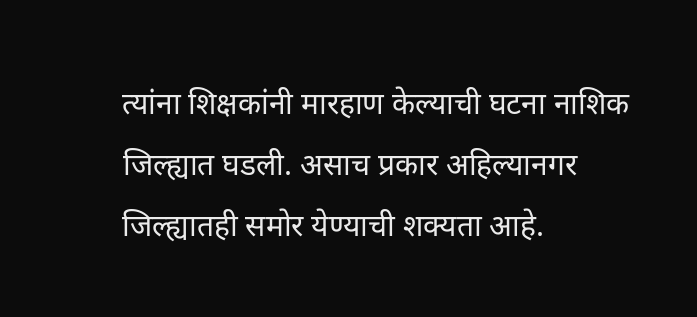त्यांना शिक्षकांनी मारहाण केल्याची घटना नाशिक जिल्ह्यात घडली. असाच प्रकार अहिल्यानगर जिल्ह्यातही समोर येण्याची शक्यता आहे.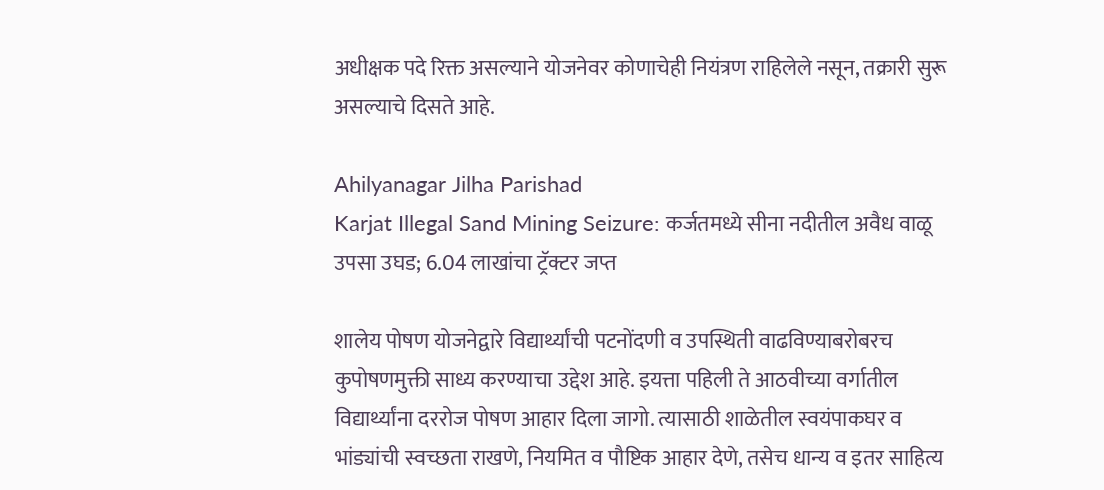अधीक्षक पदे रिक्त असल्याने योजनेवर कोणाचेही नियंत्रण राहिलेले नसून, तक्रारी सुरू असल्याचे दिसते आहे.

Ahilyanagar Jilha Parishad
Karjat Illegal Sand Mining Seizure: कर्जतमध्ये सीना नदीतील अवैध वाळू उपसा उघड; 6.04 लाखांचा ट्रॅक्टर जप्त

शालेय पोषण योजनेद्वारे विद्यार्थ्यांची पटनोंदणी व उपस्थिती वाढविण्याबरोबरच कुपोषणमुक्ती साध्य करण्याचा उद्देश आहे. इयत्ता पहिली ते आठवीच्या वर्गातील विद्यार्थ्यांना दररोज पोषण आहार दिला जागो. त्यासाठी शाळेतील स्वयंपाकघर व भांड्यांची स्वच्छता राखणे, नियमित व पौष्टिक आहार देणे, तसेच धान्य व इतर साहित्य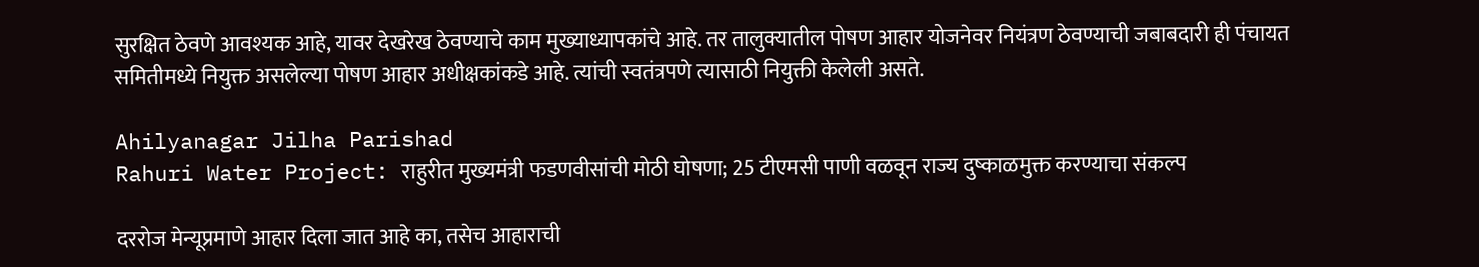सुरक्षित ठेवणे आवश्यक आहे, यावर देखरेख ठेवण्याचे काम मुख्याध्यापकांचे आहे. तर तालुक्यातील पोषण आहार योजनेवर नियंत्रण ठेवण्याची जबाबदारी ही पंचायत समितीमध्ये नियुक्त असलेल्या पोषण आहार अधीक्षकांकडे आहे. त्यांची स्वतंत्रपणे त्यासाठी नियुक्ती केलेली असते.

Ahilyanagar Jilha Parishad
Rahuri Water Project: राहुरीत मुख्यमंत्री फडणवीसांची मोठी घोषणा; 25 टीएमसी पाणी वळवून राज्य दुष्काळमुक्त करण्याचा संकल्प

दररोज मेन्यूप्रमाणे आहार दिला जात आहे का, तसेच आहाराची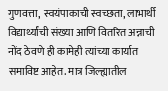गुणवत्ता, स्वयंपाकाची स्वच्छता, लाभार्थी विद्यार्थ्यांची संख्या आणि वितरित अन्नाची नोंद ठेवणे ही कामेही त्यांच्या कार्यात समाविष्ट आहेत. मात्र जिल्ह्यातील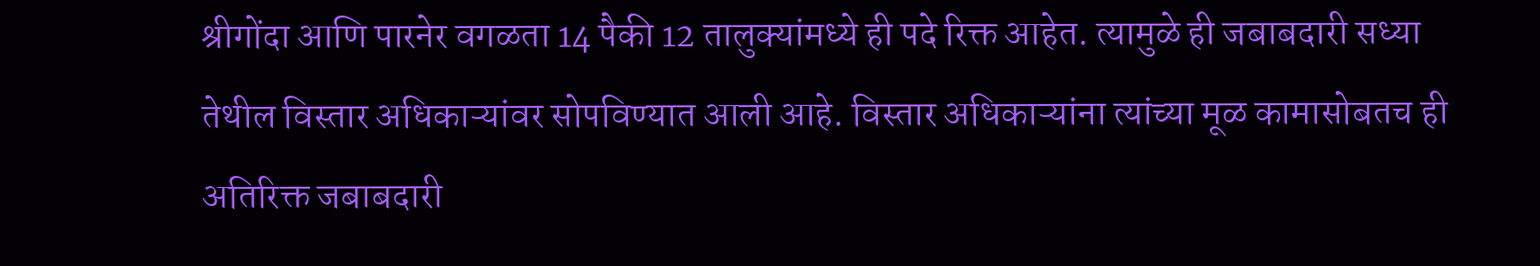श्रीगोंदा आणि पारनेर वगळता 14 पैकी 12 तालुक्यांमध्ये ही पदे रिक्त आहेत. त्यामुळे ही जबाबदारी सध्या तेथील विस्तार अधिकाऱ्यांवर सोपविण्यात आली आहे. विस्तार अधिकाऱ्यांना त्यांच्या मूळ कामासोबतच ही अतिरिक्त जबाबदारी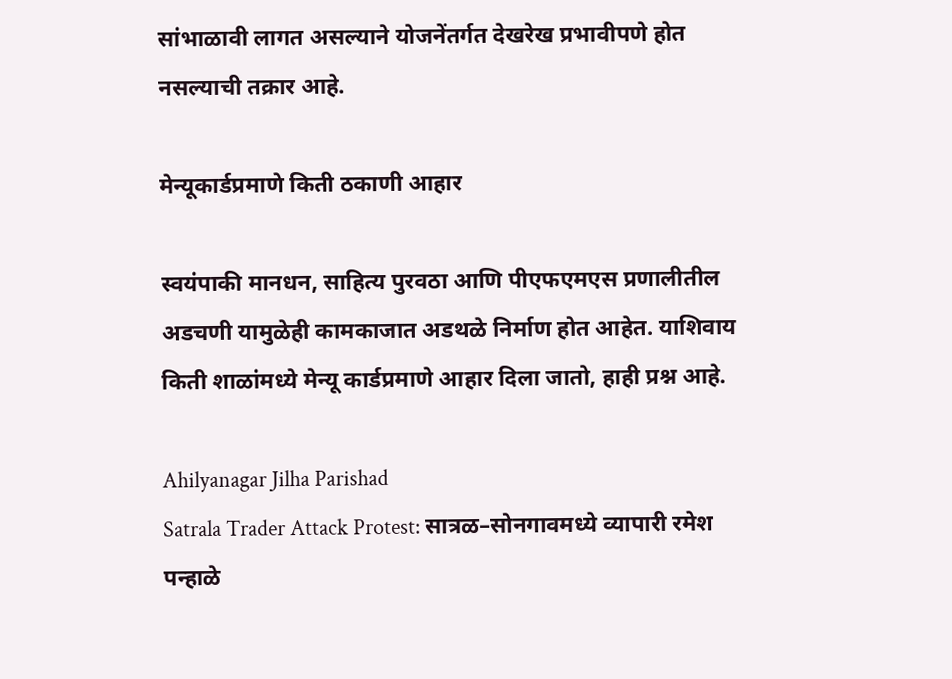सांभाळावी लागत असल्याने योजनेंतर्गत देखरेख प्रभावीपणे होत नसल्याची तक्रार आहे.

मेन्यूकार्डप्रमाणे किती ठकाणी आहार

स्वयंपाकी मानधन, साहित्य पुरवठा आणि पीएफएमएस प्रणालीतील अडचणी यामुळेही कामकाजात अडथळे निर्माण होत आहेत. याशिवाय किती शाळांमध्ये मेन्यू कार्डप्रमाणे आहार दिला जातो, हाही प्रश्न आहे.

Ahilyanagar Jilha Parishad
Satrala Trader Attack Protest: सात्रळ–सोनगावमध्ये व्यापारी रमेश पन्हाळे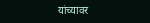यांच्यावर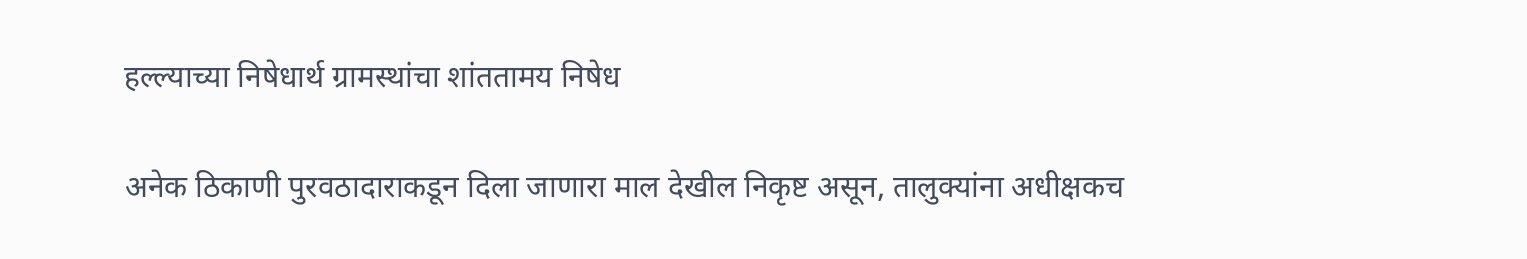हल्ल्याच्या निषेधार्थ ग्रामस्थांचा शांततामय निषेध

अनेक ठिकाणी पुरवठादाराकडून दिला जाणारा माल देखील निकृष्ट असून, तालुक्यांना अधीक्षकच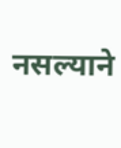नसल्याने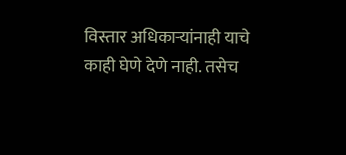विस्तार अधिकाऱ्यांनाही याचे काही घेणे देणे नाही. तसेच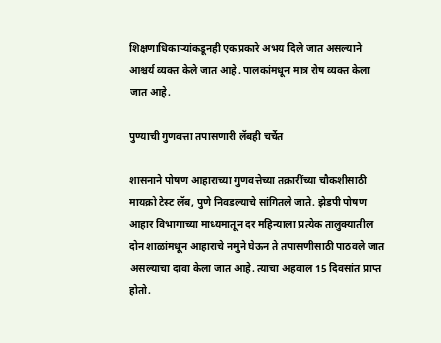शिक्षणाधिकाऱ्यांकडूनही एकप्रकारे अभय दिले जात असल्याने आश्चर्य व्यक्त केले जात आहे. पालकांमधून मात्र रोष व्यक्त केला जात आहे.

पुण्याची गुणवत्ता तपासणारी लॅबही चर्चेत

शासनाने पोषण आहाराच्या गुणवत्तेच्या तक्रारींच्या चौकशीसाठी मायक्रो टेस्ट लॅब, पुणे निवडल्याचे सांगितले जाते. झेडपी पोषण आहार विभागाच्या माध्यमातून दर महिन्याला प्रत्येक तालुक्यातील दोन शाळांमधून आहाराचे नमुने घेऊन ते तपासणीसाठी पाठवले जात असल्याचा दावा केला जात आहे. त्याचा अहवाल 15 दिवसांत प्राप्त होतो.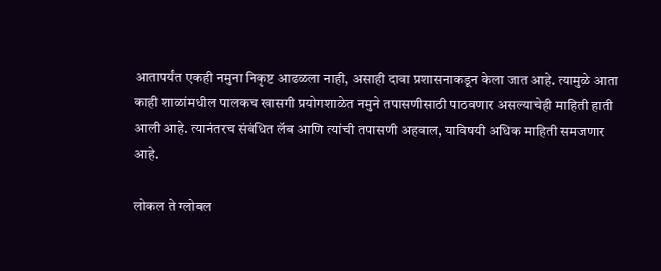आतापर्यंत एकही नमुना निकृष्ट आढळला नाही, असाही दावा प्रशासनाकडून केला जात आहे. त्यामुळे आता काही शाळांमधील पालकच खासगी प्रयोगशाळेत नमुने तपासणीसाठी पाठवणार असल्याचेही माहिती हाती आली आहे. त्यानंतरच संबंधित लॅब आणि त्यांची तपासणी अहवाल, याविषयी अधिक माहिती समजणार आहे.

लोकल ते ग्लोबल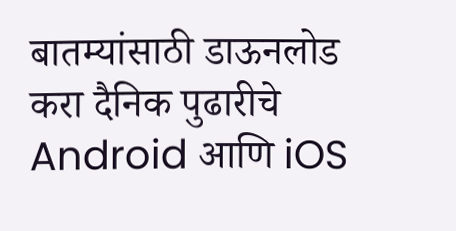बातम्यांसाठी डाऊनलोड करा दैनिक पुढारीचे Android आणि iOS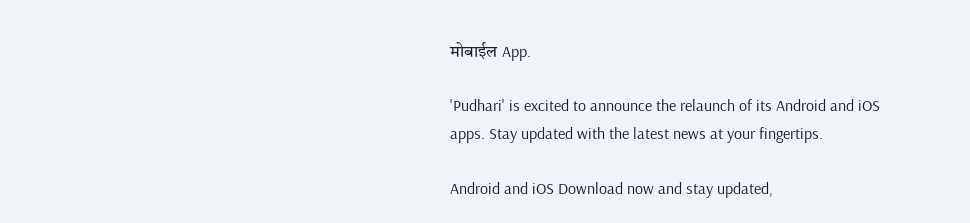मोबाईल App.

'Pudhari' is excited to announce the relaunch of its Android and iOS apps. Stay updated with the latest news at your fingertips.

Android and iOS Download now and stay updated,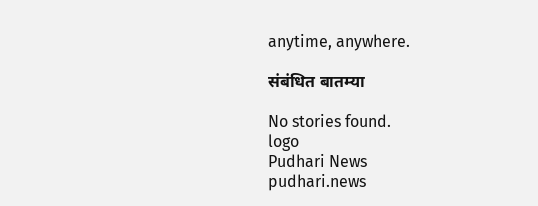anytime, anywhere.

संबंधित बातम्या

No stories found.
logo
Pudhari News
pudhari.news